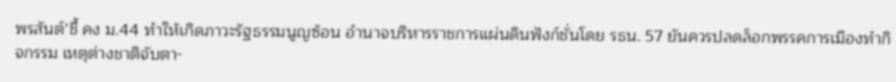พรสันต์’ชี้ คง ม.44 ทำให้เกิดภาวะรัฐธรรมนูญซ้อน อำนาจบริหารราชการแผ่นดินฟังก์ชั่นโดย รธน. 57 ยันควรปลดล็อกพรรคการเมืองทำกิจกรรม เหตุต่างชาติจับตา-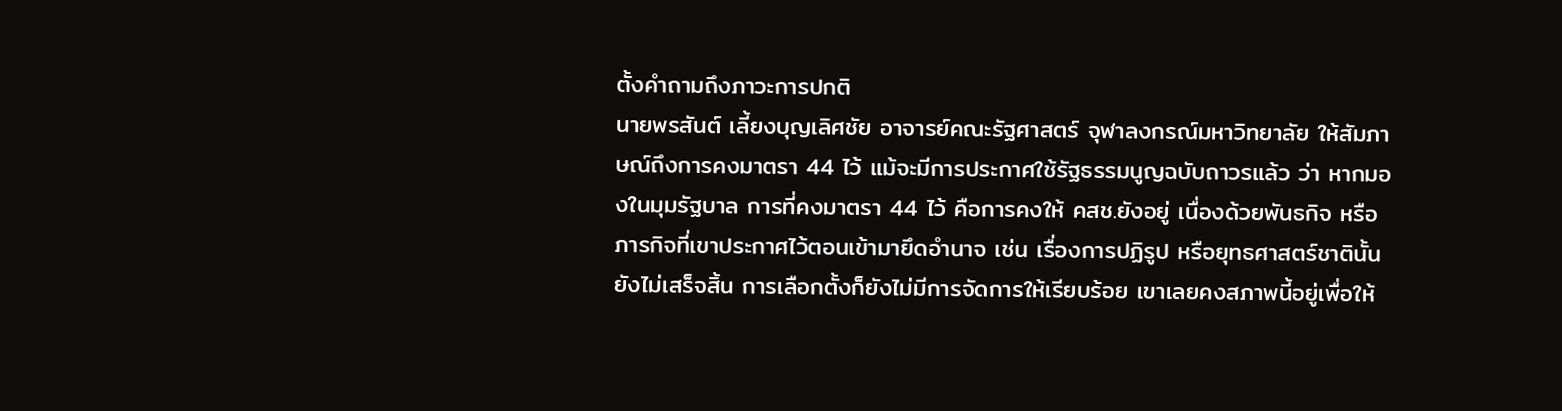ตั้งคำถามถึงภาวะการปกติ
นายพรสันต์ เลี้ยงบุญเลิศชัย อาจารย์คณะรัฐศาสตร์ จุฬาลงกรณ์มหาวิทยาลัย ให้สัมภาษณ์ถึงการคงมาตรา 44 ไว้ แม้จะมีการประกาศใช้รัฐธรรมนูญฉบับถาวรแล้ว ว่า หากมองในมุมรัฐบาล การที่คงมาตรา 44 ไว้ คือการคงให้ คสช.ยังอยู่ เนื่องด้วยพันธกิจ หรือภารกิจที่เขาประกาศไว้ตอนเข้ามายึดอำนาจ เช่น เรื่องการปฏิรูป หรือยุทธศาสตร์ชาตินั้นยังไม่เสร็จสิ้น การเลือกตั้งก็ยังไม่มีการจัดการให้เรียบร้อย เขาเลยคงสภาพนี้อยู่เพื่อให้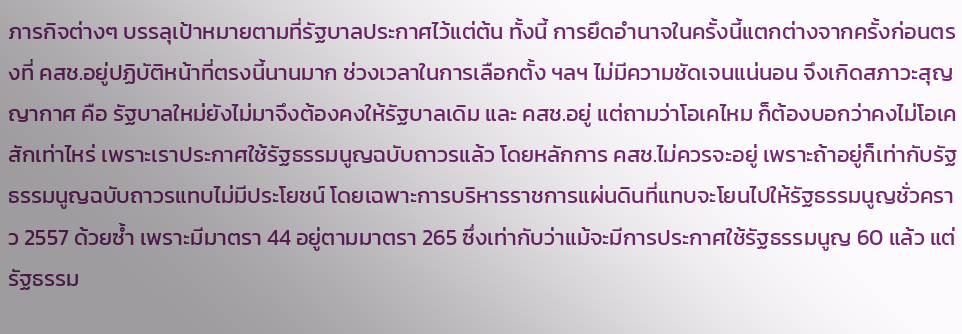ภารกิจต่างๆ บรรลุเป้าหมายตามที่รัฐบาลประกาศไว้แต่ต้น ทั้งนี้ การยึดอำนาจในครั้งนี้แตกต่างจากครั้งก่อนตรงที่ คสช.อยู่ปฏิบัติหน้าที่ตรงนี้นานมาก ช่วงเวลาในการเลือกตั้ง ฯลฯ ไม่มีความชัดเจนแน่นอน จึงเกิดสภาวะสุญญากาศ คือ รัฐบาลใหม่ยังไม่มาจึงต้องคงให้รัฐบาลเดิม และ คสช.อยู่ แต่ถามว่าโอเคไหม ก็ต้องบอกว่าคงไม่โอเคสักเท่าไหร่ เพราะเราประกาศใช้รัฐธรรมนูญฉบับถาวรแล้ว โดยหลักการ คสช.ไม่ควรจะอยู่ เพราะถ้าอยู่ก็เท่ากับรัฐธรรมนูญฉบับถาวรแทบไม่มีประโยชน์ โดยเฉพาะการบริหารราชการแผ่นดินที่แทบจะโยนไปให้รัฐธรรมนูญชั่วคราว 2557 ด้วยซ้ำ เพราะมีมาตรา 44 อยู่ตามมาตรา 265 ซึ่งเท่ากับว่าแม้จะมีการประกาศใช้รัฐธรรมนูญ 60 แล้ว แต่รัฐธรรม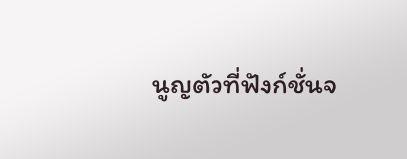นูญตัวที่ฟังก์ชั่นจ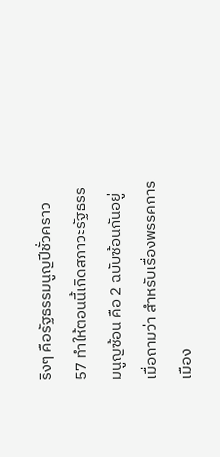ริงๆ คือรัฐธรรมนูญปีชั่วคราว 57 ทำให้ตอนนี้เกิดสภาวะรัฐธรรมนูญซ้อน คือ 2 ฉบับซ้อนกันอยู่
เมื่อถามว่า สำหรับเรื่องพรรคการเมือง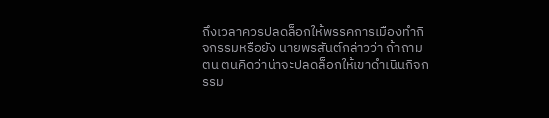ถึงเวลาควรปลดล็อกให้พรรคการเมืองทำกิจกรรมหรือยัง นายพรสันต์กล่าวว่า ถ้าถามตน ตนคิดว่าน่าจะปลดล็อกให้เขาดำเนินกิจกรรม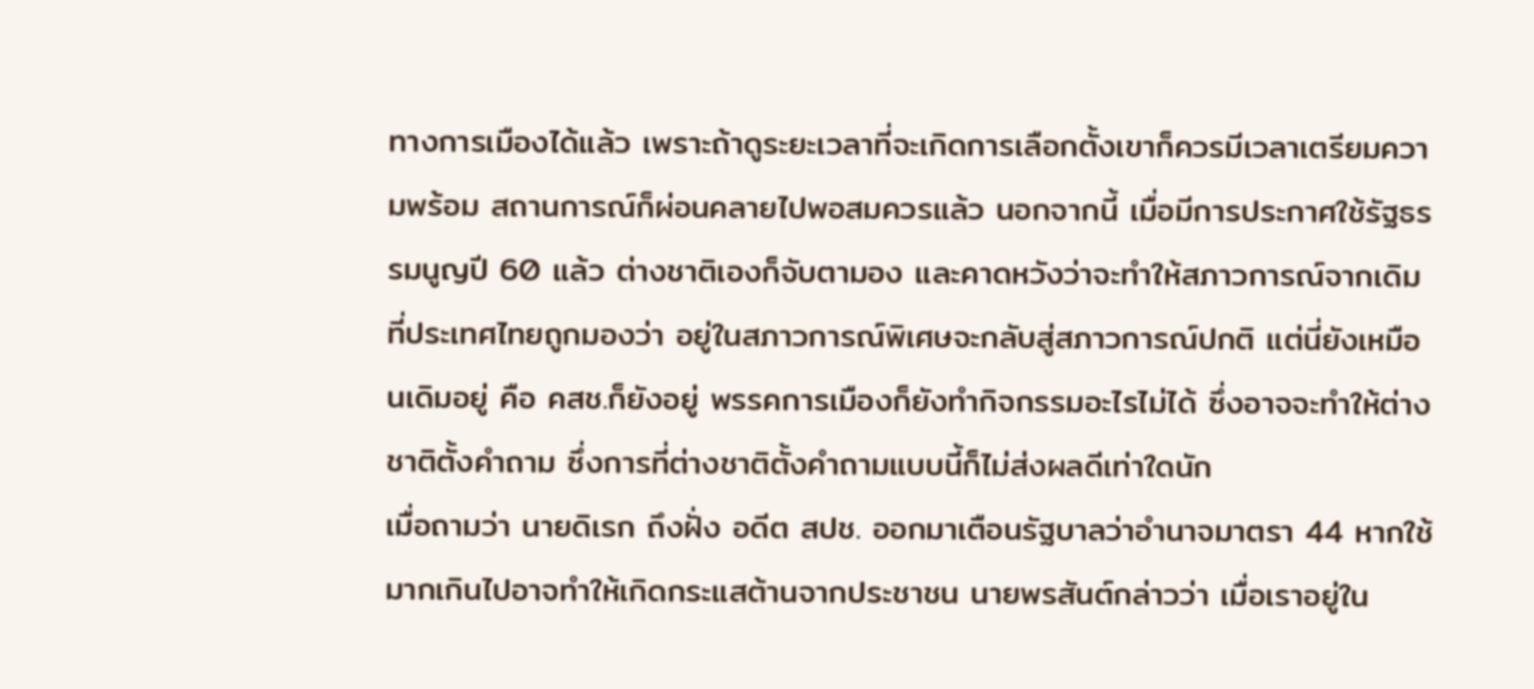ทางการเมืองได้แล้ว เพราะถ้าดูระยะเวลาที่จะเกิดการเลือกตั้งเขาก็ควรมีเวลาเตรียมความพร้อม สถานการณ์ก็ผ่อนคลายไปพอสมควรแล้ว นอกจากนี้ เมื่อมีการประกาศใช้รัฐธรรมนูญปี 60 แล้ว ต่างชาติเองก็จับตามอง และคาดหวังว่าจะทำให้สภาวการณ์จากเดิมที่ประเทศไทยถูกมองว่า อยู่ในสภาวการณ์พิเศษจะกลับสู่สภาวการณ์ปกติ แต่นี่ยังเหมือนเดิมอยู่ คือ คสช.ก็ยังอยู่ พรรคการเมืองก็ยังทำกิจกรรมอะไรไม่ได้ ซึ่งอาจจะทำให้ต่างชาติตั้งคำถาม ซึ่งการที่ต่างชาติตั้งคำถามแบบนี้ก็ไม่ส่งผลดีเท่าใดนัก
เมื่อถามว่า นายดิเรก ถึงฝั่ง อดีต สปช. ออกมาเตือนรัฐบาลว่าอำนาจมาตรา 44 หากใช้มากเกินไปอาจทำให้เกิดกระแสต้านจากประชาชน นายพรสันต์กล่าวว่า เมื่อเราอยู่ใน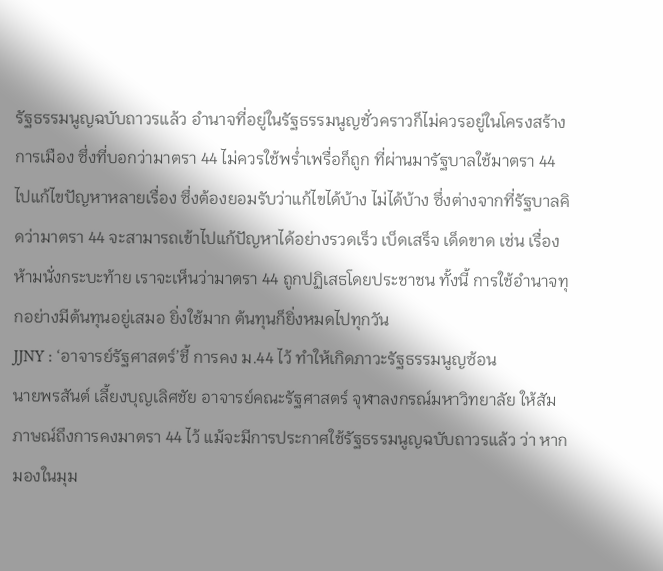รัฐธรรมนูญฉบับถาวรแล้ว อำนาจที่อยู่ในรัฐธรรมนูญชั่วคราวก็ไม่ควรอยู่ในโครงสร้างการเมือง ซึ่งที่บอกว่ามาตรา 44 ไม่ควรใช้พร่ำเพรื่อก็ถูก ที่ผ่านมารัฐบาลใช้มาตรา 44 ไปแก้ไขปัญหาหลายเรื่อง ซึ่งต้องยอมรับว่าแก้ไขได้บ้าง ไม่ได้บ้าง ซึ่งต่างจากที่รัฐบาลคิดว่ามาตรา 44 จะสามารถเข้าไปแก้ปัญหาได้อย่างรวดเร็ว เบ็ดเสร็จ เด็ดขาด เช่น เรื่องห้ามนั่งกระบะท้าย เราจะเห็นว่ามาตรา 44 ถูกปฏิเสธโดยประชาชน ทั้งนี้ การใช้อำนาจทุกอย่างมีต้นทุนอยู่เสมอ ยิ่งใช้มาก ต้นทุนก็ยิ่งหมดไปทุกวัน
JJNY : ‘อาจารย์รัฐศาสตร์’ชี้ การคง ม.44 ไว้ ทำให้เกิดภาวะรัฐธรรมนูญซ้อน
นายพรสันต์ เลี้ยงบุญเลิศชัย อาจารย์คณะรัฐศาสตร์ จุฬาลงกรณ์มหาวิทยาลัย ให้สัมภาษณ์ถึงการคงมาตรา 44 ไว้ แม้จะมีการประกาศใช้รัฐธรรมนูญฉบับถาวรแล้ว ว่า หากมองในมุม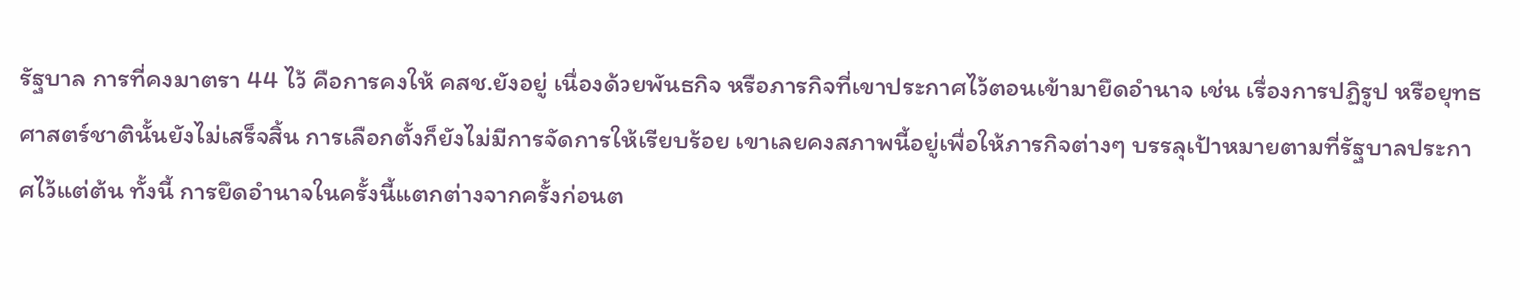รัฐบาล การที่คงมาตรา 44 ไว้ คือการคงให้ คสช.ยังอยู่ เนื่องด้วยพันธกิจ หรือภารกิจที่เขาประกาศไว้ตอนเข้ามายึดอำนาจ เช่น เรื่องการปฏิรูป หรือยุทธศาสตร์ชาตินั้นยังไม่เสร็จสิ้น การเลือกตั้งก็ยังไม่มีการจัดการให้เรียบร้อย เขาเลยคงสภาพนี้อยู่เพื่อให้ภารกิจต่างๆ บรรลุเป้าหมายตามที่รัฐบาลประกาศไว้แต่ต้น ทั้งนี้ การยึดอำนาจในครั้งนี้แตกต่างจากครั้งก่อนต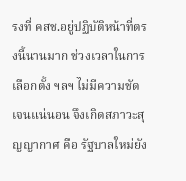รงที่ คสช.อยู่ปฏิบัติหน้าที่ตรงนี้นานมาก ช่วงเวลาในการเลือกตั้ง ฯลฯ ไม่มีความชัดเจนแน่นอน จึงเกิดสภาวะสุญญากาศ คือ รัฐบาลใหม่ยัง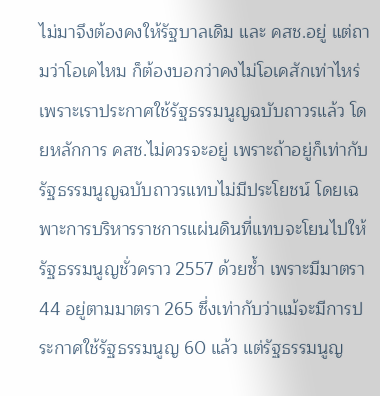ไม่มาจึงต้องคงให้รัฐบาลเดิม และ คสช.อยู่ แต่ถามว่าโอเคไหม ก็ต้องบอกว่าคงไม่โอเคสักเท่าไหร่ เพราะเราประกาศใช้รัฐธรรมนูญฉบับถาวรแล้ว โดยหลักการ คสช.ไม่ควรจะอยู่ เพราะถ้าอยู่ก็เท่ากับรัฐธรรมนูญฉบับถาวรแทบไม่มีประโยชน์ โดยเฉพาะการบริหารราชการแผ่นดินที่แทบจะโยนไปให้รัฐธรรมนูญชั่วคราว 2557 ด้วยซ้ำ เพราะมีมาตรา 44 อยู่ตามมาตรา 265 ซึ่งเท่ากับว่าแม้จะมีการประกาศใช้รัฐธรรมนูญ 60 แล้ว แต่รัฐธรรมนูญ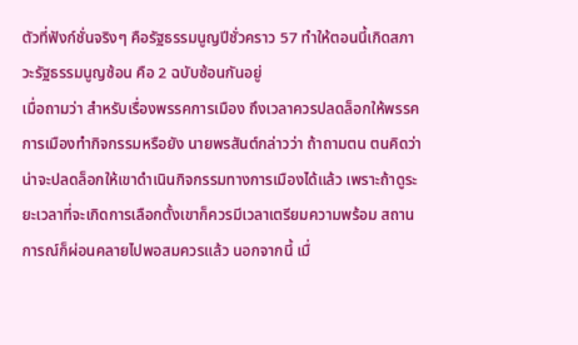ตัวที่ฟังก์ชั่นจริงๆ คือรัฐธรรมนูญปีชั่วคราว 57 ทำให้ตอนนี้เกิดสภาวะรัฐธรรมนูญซ้อน คือ 2 ฉบับซ้อนกันอยู่
เมื่อถามว่า สำหรับเรื่องพรรคการเมือง ถึงเวลาควรปลดล็อกให้พรรคการเมืองทำกิจกรรมหรือยัง นายพรสันต์กล่าวว่า ถ้าถามตน ตนคิดว่าน่าจะปลดล็อกให้เขาดำเนินกิจกรรมทางการเมืองได้แล้ว เพราะถ้าดูระยะเวลาที่จะเกิดการเลือกตั้งเขาก็ควรมีเวลาเตรียมความพร้อม สถานการณ์ก็ผ่อนคลายไปพอสมควรแล้ว นอกจากนี้ เมื่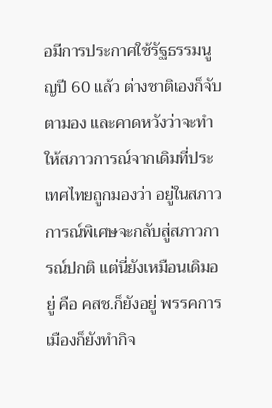อมีการประกาศใช้รัฐธรรมนูญปี 60 แล้ว ต่างชาติเองก็จับตามอง และคาดหวังว่าจะทำให้สภาวการณ์จากเดิมที่ประเทศไทยถูกมองว่า อยู่ในสภาวการณ์พิเศษจะกลับสู่สภาวการณ์ปกติ แต่นี่ยังเหมือนเดิมอยู่ คือ คสช.ก็ยังอยู่ พรรคการเมืองก็ยังทำกิจ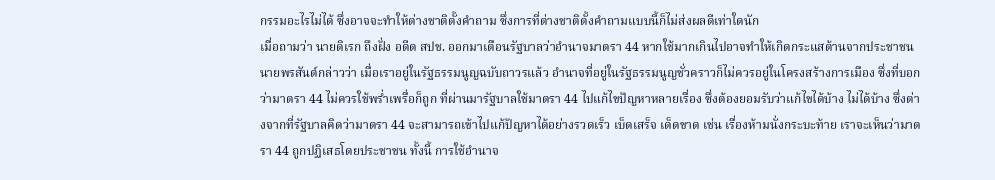กรรมอะไรไม่ได้ ซึ่งอาจจะทำให้ต่างชาติตั้งคำถาม ซึ่งการที่ต่างชาติตั้งคำถามแบบนี้ก็ไม่ส่งผลดีเท่าใดนัก
เมื่อถามว่า นายดิเรก ถึงฝั่ง อดีต สปช. ออกมาเตือนรัฐบาลว่าอำนาจมาตรา 44 หากใช้มากเกินไปอาจทำให้เกิดกระแสต้านจากประชาชน นายพรสันต์กล่าวว่า เมื่อเราอยู่ในรัฐธรรมนูญฉบับถาวรแล้ว อำนาจที่อยู่ในรัฐธรรมนูญชั่วคราวก็ไม่ควรอยู่ในโครงสร้างการเมือง ซึ่งที่บอกว่ามาตรา 44 ไม่ควรใช้พร่ำเพรื่อก็ถูก ที่ผ่านมารัฐบาลใช้มาตรา 44 ไปแก้ไขปัญหาหลายเรื่อง ซึ่งต้องยอมรับว่าแก้ไขได้บ้าง ไม่ได้บ้าง ซึ่งต่างจากที่รัฐบาลคิดว่ามาตรา 44 จะสามารถเข้าไปแก้ปัญหาได้อย่างรวดเร็ว เบ็ดเสร็จ เด็ดขาด เช่น เรื่องห้ามนั่งกระบะท้าย เราจะเห็นว่ามาตรา 44 ถูกปฏิเสธโดยประชาชน ทั้งนี้ การใช้อำนาจ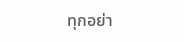ทุกอย่า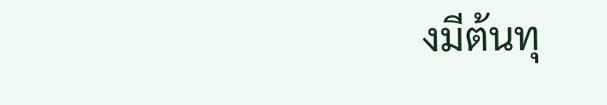งมีต้นทุ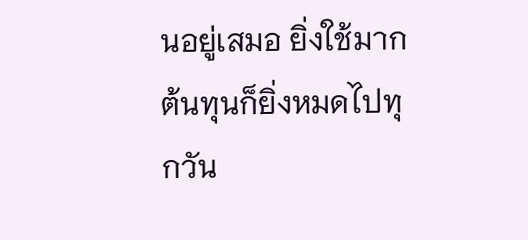นอยู่เสมอ ยิ่งใช้มาก ต้นทุนก็ยิ่งหมดไปทุกวัน